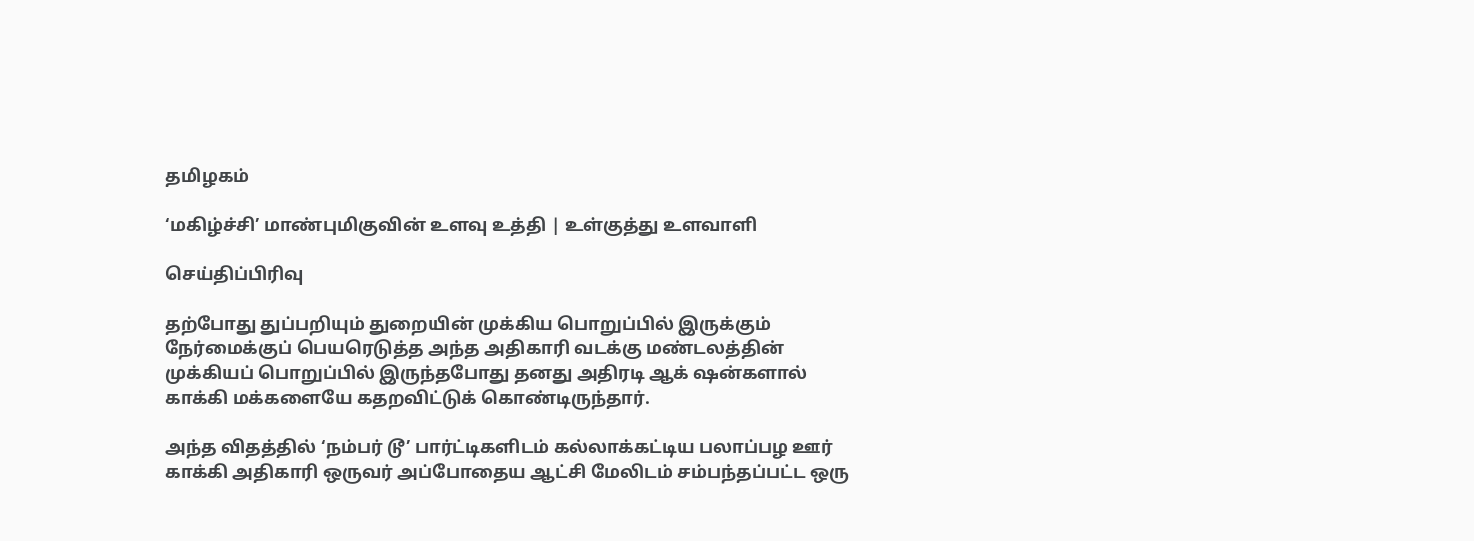தமிழகம்

‘மகிழ்ச்சி’ மாண்புமிகுவின் உளவு உத்தி | உள்குத்து உளவாளி

செய்திப்பிரிவு

தற்போது துப்பறியும் துறையின் முக்கிய பொறுப்பில் இருக்கும் நேர்மைக்குப் பெயரெடுத்த அந்த அதிகாரி வடக்கு மண்டலத்தின் முக்கியப் பொறுப்பில் இருந்தபோது தனது அதிரடி ஆக் ஷன்களால் காக்கி மக்களையே கதறவிட்டுக் கொண்டிருந்தார்.

அந்த விதத்தில் ‘நம்பர் டூ’ பார்ட்டிகளிடம் கல்லாக்கட்டிய பலாப்பழ ஊர் காக்கி அதிகாரி ஒருவர் அப்போதைய ஆட்சி மேலிடம் சம்பந்தப்பட்ட ஒரு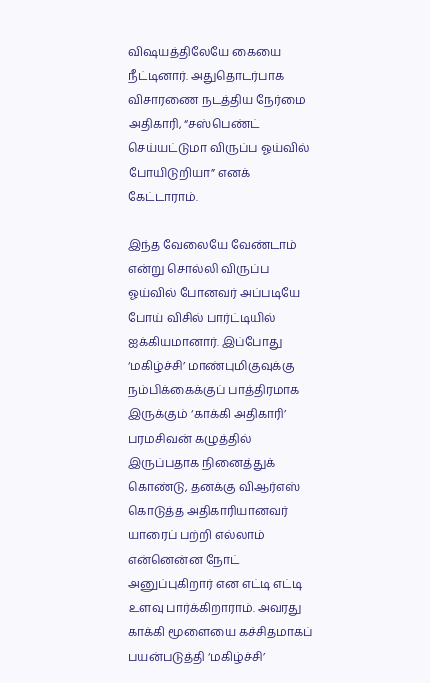விஷயத்திலேயே கையை நீட்டினார். அதுதொடர்பாக விசாரணை நடத்திய நேர்மை அதிகாரி, “சஸ்பெண்ட் செய்யட்டுமா விருப்ப ஓய்வில் போயிடுறியா” எனக் கேட்டாராம்.

இந்த வேலையே வேண்டாம் என்று சொல்லி விருப்ப ஓய்வில் போனவர் அப்படியே போய் விசில் பார்ட்டியில் ஐக்கியமானார். இப்போது ‘மகிழ்ச்சி’ மாண்புமிகுவுக்கு நம்பிக்கைக்குப் பாத்திரமாக இருக்கும் ‘காக்கி அதிகாரி’ பரமசிவன் கழுத்தில் இருப்பதாக நினைத்துக் கொண்டு, தனக்கு விஆர்எஸ் கொடுத்த அதிகாரியானவர் யாரைப் பற்றி எல்லாம் என்னென்ன நோட் அனுப்புகிறார் என எட்டி எட்டி உளவு பார்க்கிறாராம். அவரது காக்கி மூளையை கச்சிதமாகப் பயன்படுத்தி ‘மகிழ்ச்சி’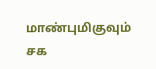மாண்புமிகுவும் சக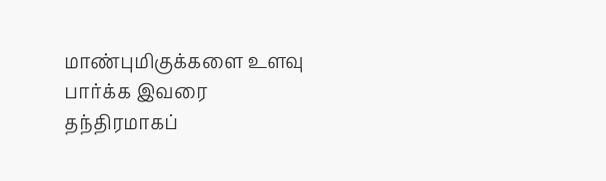மாண்புமிகுக்களை உளவு பார்க்க இவரை தந்திரமாகப்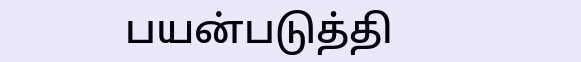பயன்படுத்தி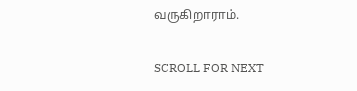வருகிறாராம்.

SCROLL FOR NEXT